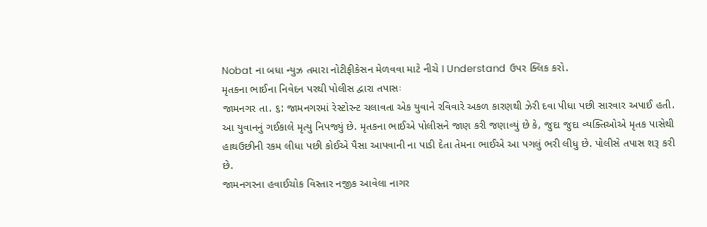Nobat ના બધા ન્યુઝ તમારા નોટીફીકેસન મેળવવા માટે નીચે I Understand ઉપર ક્લિક કરો.
મૃતકના ભાઈના નિવેદન પરથી પોલીસ દ્વારા તપાસઃ
જામનગર તા. ૬: જામનગરમાં રેસ્ટોરન્ટ ચલાવતા એક યુવાને રવિવારે અકળ કારણથી ઝેરી દવા પીધા પછી સારવાર અપાઈ હતી. આ યુવાનનું ગઈકાલે મૃત્યુ નિપજ્યું છે. મૃતકના ભાઈએ પોલીસને જાણ કરી જણાવ્યું છે કે, જુદા જુદા વ્યક્તિઓએ મૃતક પાસેથી હાથઉછીની રકમ લીધા પછી કોઈએ પૈસા આપવાની ના પાડી દેતા તેમના ભાઈએ આ પગલું ભરી લીધુ છે. પોલીસે તપાસ શરૂ કરી છે.
જામનગરના હવાઈચોક વિસ્તાર નજીક આવેલા નાગર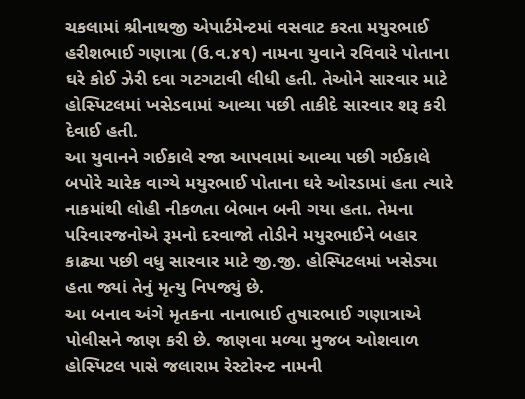ચકલામાં શ્રીનાથજી એપાર્ટમેન્ટમાં વસવાટ કરતા મયુરભાઈ હરીશભાઈ ગણાત્રા (ઉ.વ.૪૧) નામના યુવાને રવિવારે પોતાના ઘરે કોઈ ઝેરી દવા ગટગટાવી લીધી હતી. તેઓને સારવાર માટે હોસ્પિટલમાં ખસેડવામાં આવ્યા પછી તાકીદે સારવાર શરૂ કરી દેવાઈ હતી.
આ યુવાનને ગઈકાલે રજા આપવામાં આવ્યા પછી ગઈકાલે બપોરે ચારેક વાગ્યે મયુરભાઈ પોતાના ઘરે ઓરડામાં હતા ત્યારે નાકમાંથી લોહી નીકળતા બેભાન બની ગયા હતા. તેમના પરિવારજનોએ રૂમનો દરવાજો તોડીને મયુરભાઈને બહાર કાઢ્યા પછી વધુ સારવાર માટે જી.જી. હોસ્પિટલમાં ખસેડ્યા હતા જ્યાં તેનું મૃત્યુ નિપજ્યું છે.
આ બનાવ અંગે મૃતકના નાનાભાઈ તુષારભાઈ ગણાત્રાએ પોલીસને જાણ કરી છે. જાણવા મળ્યા મુજબ ઓશવાળ હોસ્પિટલ પાસે જલારામ રેસ્ટોરન્ટ નામની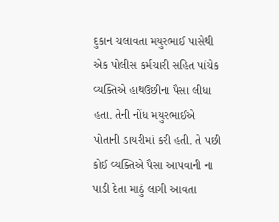દુકાન ચલાવતા મયુરભાઈ પાસેથી એક પોલીસ કર્મચારી સહિત પાંચેક વ્યક્તિએ હાથઉછીના પૈસા લીધા હતા. તેની નોંધ મયુરભાઈએ પોતાની ડાયરીમાં કરી હતી. તે પછી કોઈ વ્યક્તિએ પૈસા આપવાની ના પાડી દેતા માઠું લાગી આવતા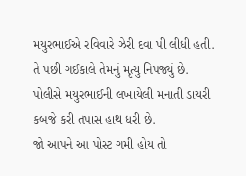મયુરભાઈએ રવિવારે ઝેરી દવા પી લીધી હતી. તે પછી ગઈકાલે તેમનું મૃત્યુ નિપજ્યું છે. પોલીસે મયુરભાઈની લખાયેલી મનાતી ડાયરી કબજે કરી તપાસ હાથ ધરી છે.
જો આપને આ પોસ્ટ ગમી હોય તો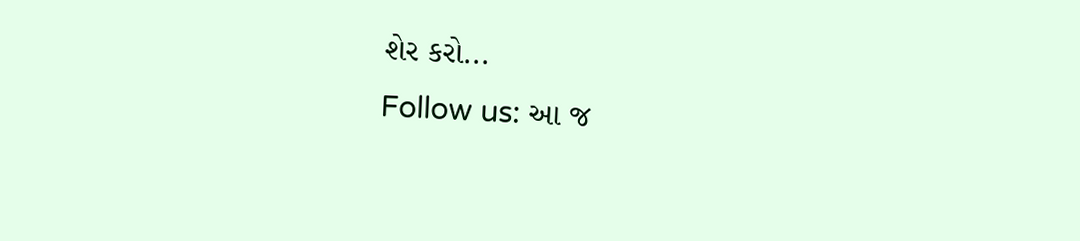શેર કરો...
Follow us: આ જ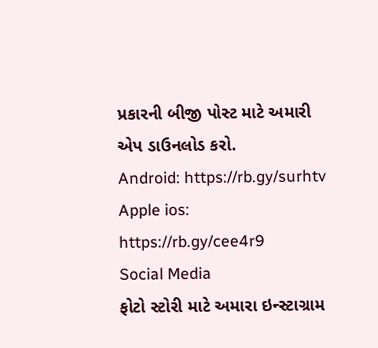પ્રકારની બીજી પોસ્ટ માટે અમારી એપ ડાઉનલોડ કરો.
Android: https://rb.gy/surhtv
Apple ios: https://rb.gy/cee4r9
Social Media
ફોટો સ્ટોરી માટે અમારા ઇન્સ્ટાગ્રામ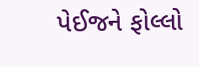પેઈજને ફોલ્લો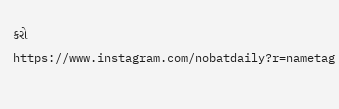કરો
https://www.instagram.com/nobatdaily?r=nametag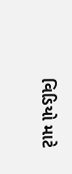વિડિયો માટે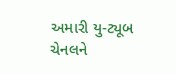અમારી યુ-ટ્યૂબ ચેનલને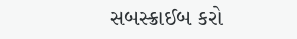સબસ્ક્રાઈબ કરો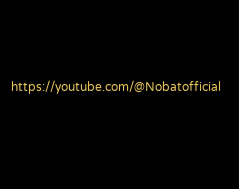https://youtube.com/@Nobatofficial